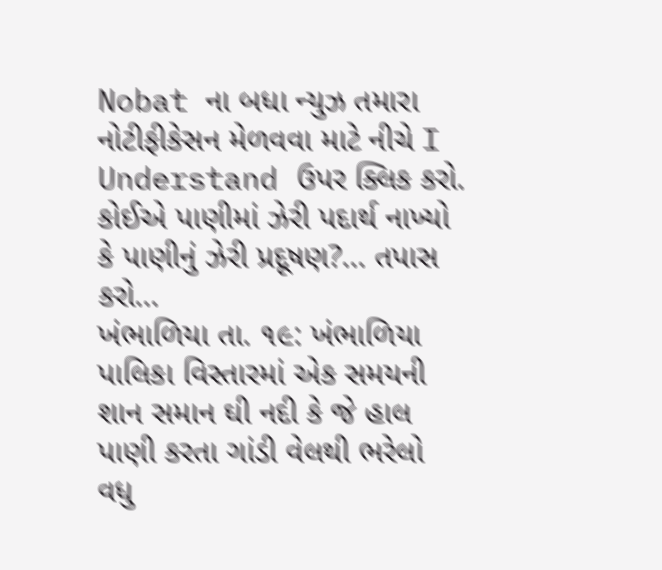Nobat ના બધા ન્યુઝ તમારા નોટીફીકેસન મેળવવા માટે નીચે I Understand ઉપર ક્લિક કરો.
કોઈએ પાણીમાં ઝેરી પદાર્થ નાખ્યો કે પાણીનું ઝેરી પ્રદૂષણ?... તપાસ કરો...
ખંભાળિયા તા. ૧૯: ખંભાળિયા પાલિકા વિસ્તારમાં એક સમયની શાન સમાન ઘી નદી કે જે હાલ પાણી કરતા ગાંડી વેલથી ભરેલો વધુ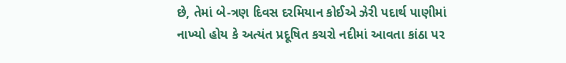છે, તેમાં બે-ત્રણ દિવસ દરમિયાન કોઈએ ઝેરી પદાર્થ પાણીમાં નાખ્યો હોય કે અત્યંત પ્રદૂષિત કચરો નદીમાં આવતા કાંઠા પર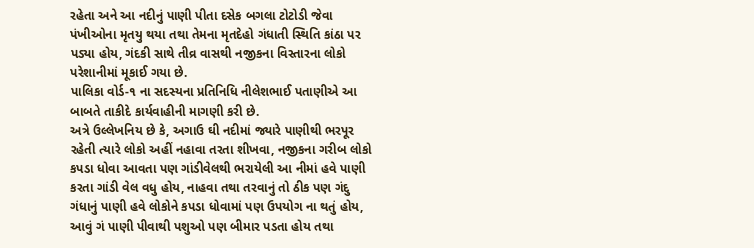રહેતા અને આ નદીનું પાણી પીતા દસેક બગલા ટોટોડી જેવા પંખીઓના મૃતયુ થયા તથા તેમના મૃતદેહો ગંધાતી સ્થિતિ કાંઠા પર પડ્યા હોય, ગંદકી સાથે તીવ્ર વાસથી નજીકના વિસ્તારના લોકો પરેશાનીમાં મૂકાઈ ગયા છે.
પાલિકા વોર્ડ-૧ ના સદસ્યના પ્રતિનિધિ નીલેશભાઈ પતાણીએ આ બાબતે તાકીદે કાર્યવાહીની માગણી કરી છે.
અત્રે ઉલ્લેખનિય છે કે, અગાઉ ઘી નદીમાં જ્યારે પાણીથી ભરપૂર રહેતી ત્યારે લોકો અહીં નહાવા તરતા શીખવા, નજીકના ગરીબ લોકો કપડા ધોવા આવતા પણ ગાંડીવેલથી ભરાયેલી આ નીમાં હવે પાણી કરતા ગાંડી વેલ વધુ હોય, નાહવા તથા તરવાનું તો ઠીક પણ ગંદુ ગંધાનું પાણી હવે લોકોને કપડા ધોવામાં પણ ઉપયોગ ના થતું હોય, આવું ગં પાણી પીવાથી પશુઓ પણ બીમાર પડતા હોય તથા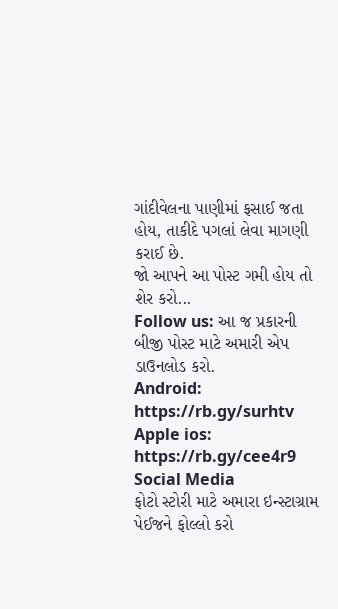ગાંદીવેલના પાણીમાં ફસાઈ જતા હોય, તાકીદે પગલાં લેવા માગણી કરાઈ છે.
જો આપને આ પોસ્ટ ગમી હોય તો શેર કરો...
Follow us: આ જ પ્રકારની બીજી પોસ્ટ માટે અમારી એપ ડાઉનલોડ કરો.
Android: https://rb.gy/surhtv
Apple ios: https://rb.gy/cee4r9
Social Media
ફોટો સ્ટોરી માટે અમારા ઇન્સ્ટાગ્રામ પેઈજને ફોલ્લો કરો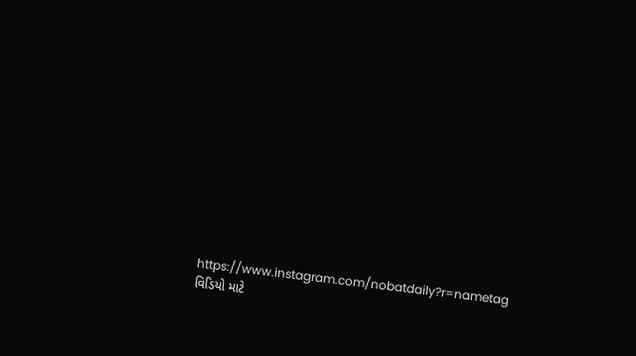https://www.instagram.com/nobatdaily?r=nametag
વિડિયો માટે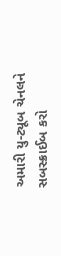અમારી યુ-ટ્યૂબ ચેનલને સબસ્ક્રાઈબ કરો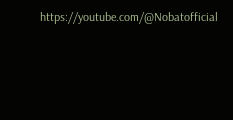https://youtube.com/@Nobatofficial